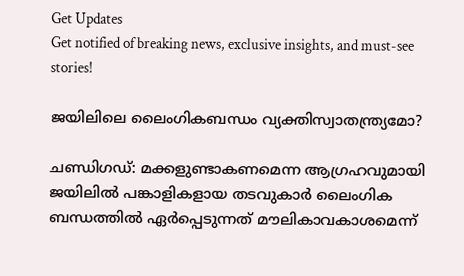Get Updates
Get notified of breaking news, exclusive insights, and must-see stories!

ജയിലിലെ ലൈംഗികബന്ധം വ്യക്തിസ്വാതന്ത്ര്യമോ?

ചണ്ഡിഗഡ്: മക്കളുണ്ടാകണമെന്ന ആഗ്രഹവുമായി ജയിലില്‍ പങ്കാളികളായ തടവുകാര്‍ ലൈംഗിക ബന്ധത്തില്‍ ഏര്‍പ്പെടുന്നത് മൗലികാവകാശമെന്ന്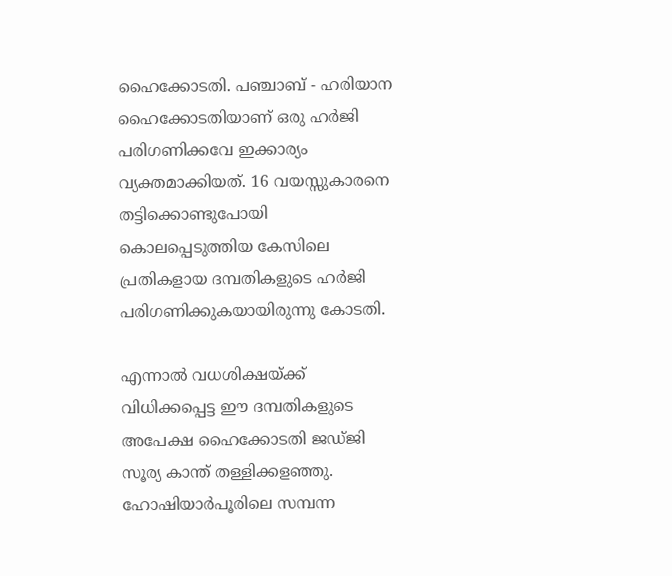ഹൈക്കോടതി. പഞ്ചാബ് - ഹരിയാന ഹൈക്കോടതിയാണ് ഒരു ഹര്‍ജി പരിഗണിക്കവേ ഇക്കാര്യം വ്യക്തമാക്കിയത്. 16 വയസ്സുകാരനെ തട്ടിക്കൊണ്ടുപോയി കൊലപ്പെടുത്തിയ കേസിലെ പ്രതികളായ ദമ്പതികളുടെ ഹര്‍ജി പരിഗണിക്കുകയായിരുന്നു കോടതി.

എന്നാല്‍ വധശിക്ഷയ്ക്ക് വിധിക്കപ്പെട്ട ഈ ദമ്പതികളുടെ അപേക്ഷ ഹൈക്കോടതി ജഡ്ജി സൂര്യ കാന്ത് തള്ളിക്കളഞ്ഞു. ഹോഷിയാര്‍പൂരിലെ സമ്പന്ന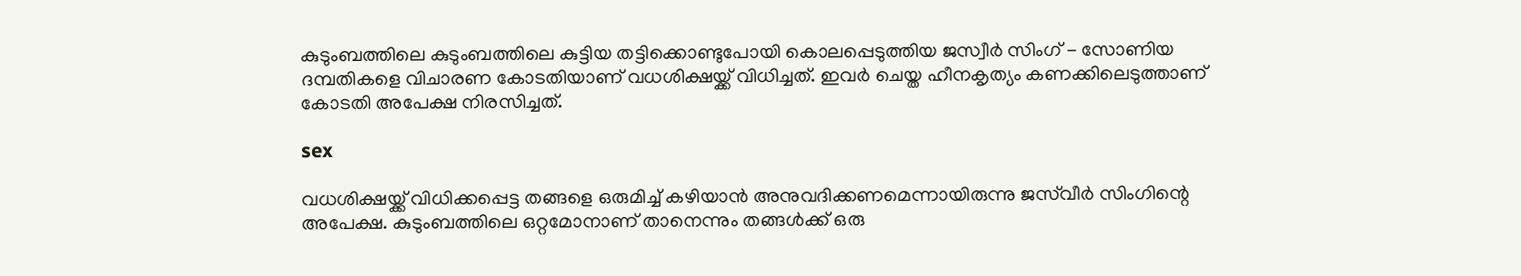കുടുംബത്തിലെ കുടുംബത്തിലെ കുട്ടിയ തട്ടിക്കൊണ്ടുപോയി കൊലപ്പെടുത്തിയ ജസ്വീര്‍ സിംഗ് - സോണിയ ദമ്പതികളെ വിചാരണ കോടതിയാണ് വധശിക്ഷയ്ക്ക് വിധിച്ചത്. ഇവര്‍ ചെയ്ത ഹീനകൃത്യം കണക്കിലെടുത്താണ് കോടതി അപേക്ഷ നിരസിച്ചത്.

sex

വധശിക്ഷയ്ക്ക് വിധിക്കപ്പെട്ട തങ്ങളെ ഒരുമിച്ച് കഴിയാന്‍ അനുവദിക്കണമെന്നായിരുന്നു ജസ്‌വീര്‍ സിംഗിന്റെ അപേക്ഷ. കുടുംബത്തിലെ ഒറ്റമോനാണ് താനെന്നും തങ്ങള്‍ക്ക് ഒരു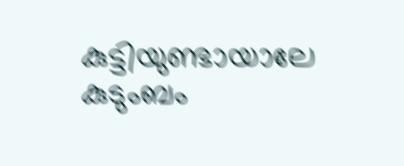കുട്ടിയുണ്ടായാലേ കുടുംബം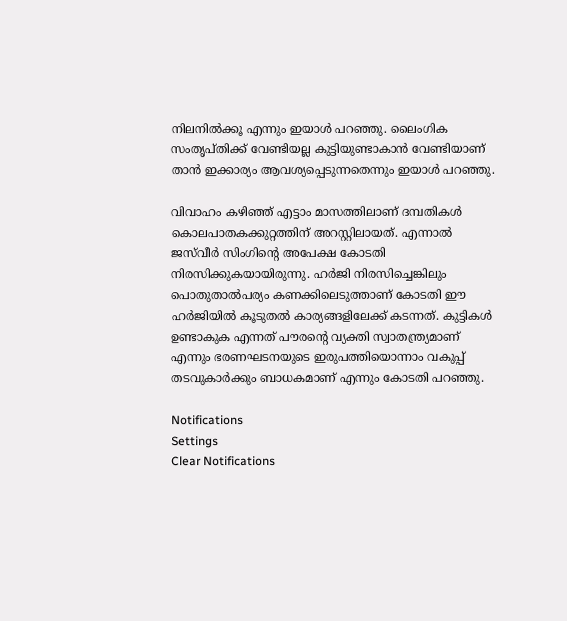നിലനില്‍ക്കൂ എന്നും ഇയാള്‍ പറഞ്ഞു. ലൈംഗിക സംതൃപ്തിക്ക് വേണ്ടിയല്ല കുട്ടിയുണ്ടാകാന്‍ വേണ്ടിയാണ് താന്‍ ഇക്കാര്യം ആവശ്യപ്പെടുന്നതെന്നും ഇയാള്‍ പറഞ്ഞു.

വിവാഹം കഴിഞ്ഞ് എട്ടാം മാസത്തിലാണ് ദമ്പതികള്‍ കൊലപാതകക്കുറ്റത്തിന് അറസ്റ്റിലായത്. എന്നാല്‍ ജസ്‌വീര്‍ സിംഗിന്റെ അപേക്ഷ കോടതി നിരസിക്കുകയായിരുന്നു. ഹര്‍ജി നിരസിച്ചെങ്കിലും പൊതുതാല്‍പര്യം കണക്കിലെടുത്താണ് കോടതി ഈ ഹര്‍ജിയില്‍ കൂടുതല്‍ കാര്യങ്ങളിലേക്ക് കടന്നത്. കുട്ടികള്‍ ഉണ്ടാകുക എന്നത് പൗരന്റെ വ്യക്തി സ്വാതന്ത്ര്യമാണ് എന്നും ഭരണഘടനയുടെ ഇരുപത്തിയൊന്നാം വകുപ്പ് തടവുകാര്‍ക്കും ബാധകമാണ് എന്നും കോടതി പറഞ്ഞു.

Notifications
Settings
Clear Notifications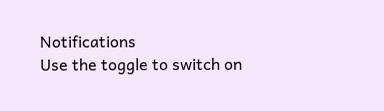Notifications
Use the toggle to switch on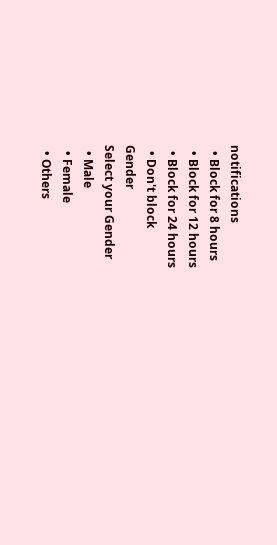notifications
  • Block for 8 hours
  • Block for 12 hours
  • Block for 24 hours
  • Don't block
Gender
Select your Gender
  • Male
  • Female
  • Others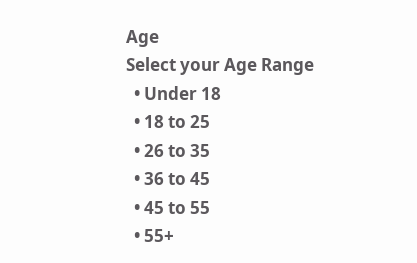Age
Select your Age Range
  • Under 18
  • 18 to 25
  • 26 to 35
  • 36 to 45
  • 45 to 55
  • 55+